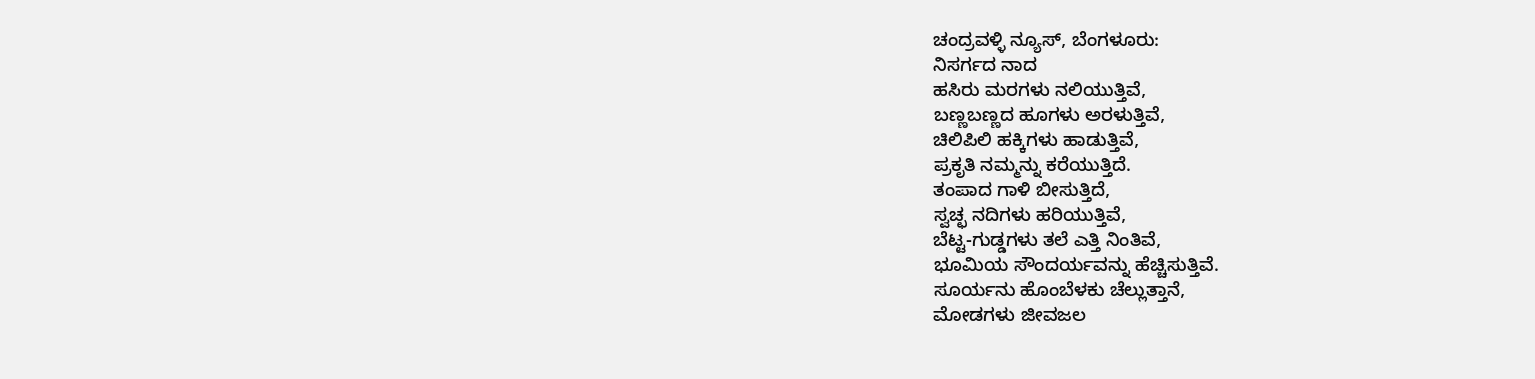ಚಂದ್ರವಳ್ಳಿ ನ್ಯೂಸ್, ಬೆಂಗಳೂರು:
ನಿಸರ್ಗದ ನಾದ
ಹಸಿರು ಮರಗಳು ನಲಿಯುತ್ತಿವೆ,
ಬಣ್ಣಬಣ್ಣದ ಹೂಗಳು ಅರಳುತ್ತಿವೆ,
ಚಿಲಿಪಿಲಿ ಹಕ್ಕಿಗಳು ಹಾಡುತ್ತಿವೆ,
ಪ್ರಕೃತಿ ನಮ್ಮನ್ನು ಕರೆಯುತ್ತಿದೆ.
ತಂಪಾದ ಗಾಳಿ ಬೀಸುತ್ತಿದೆ,
ಸ್ವಚ್ಛ ನದಿಗಳು ಹರಿಯುತ್ತಿವೆ,
ಬೆಟ್ಟ-ಗುಡ್ಡಗಳು ತಲೆ ಎತ್ತಿ ನಿಂತಿವೆ,
ಭೂಮಿಯ ಸೌಂದರ್ಯವನ್ನು ಹೆಚ್ಚಿಸುತ್ತಿವೆ.
ಸೂರ್ಯನು ಹೊಂಬೆಳಕು ಚೆಲ್ಲುತ್ತಾನೆ,
ಮೋಡಗಳು ಜೀವಜಲ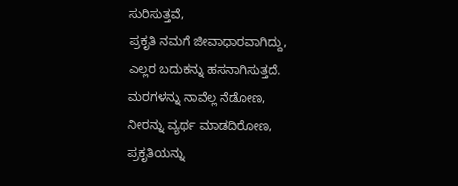ಸುರಿಸುತ್ತವೆ,
ಪ್ರಕೃತಿ ನಮಗೆ ಜೀವಾಧಾರವಾಗಿದ್ದು,
ಎಲ್ಲರ ಬದುಕನ್ನು ಹಸನಾಗಿಸುತ್ತದೆ.
ಮರಗಳನ್ನು ನಾವೆಲ್ಲ ನೆಡೋಣ,
ನೀರನ್ನು ವ್ಯರ್ಥ ಮಾಡದಿರೋಣ,
ಪ್ರಕೃತಿಯನ್ನು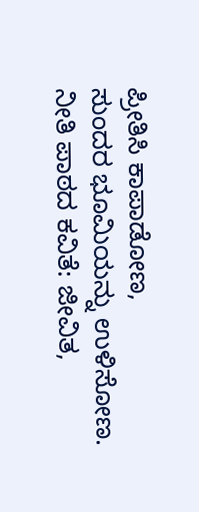ಪ್ರೀತಿಸಿ ಕಾಪಾಡೋಣ,
ಸುಂದರ ಭೂಮಿಯನ್ನು ಉಳಿಸೋಣ.
ನೀತಿ ಪಾಠದ ಕವಿತೆ: ಜೀವಿತ,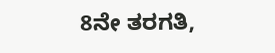8ನೇ ತರಗತಿ,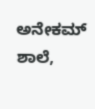ಅನೇಕಮ್ ಶಾಲೆ,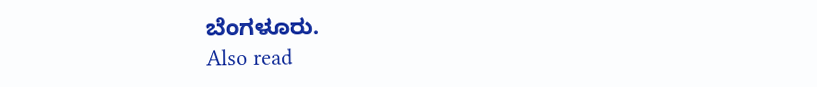ಬೆಂಗಳೂರು.
Also read